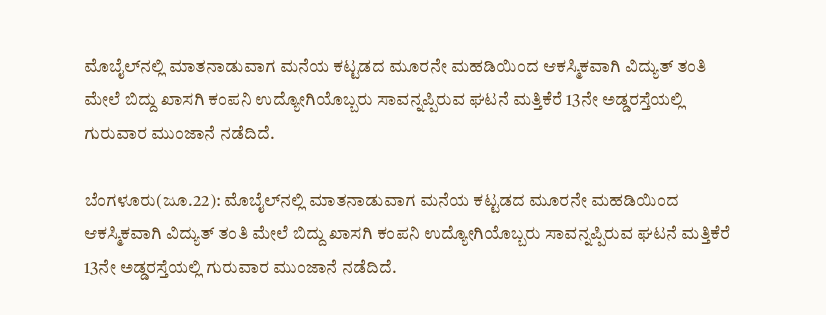ಮೊಬೈಲ್‌ನಲ್ಲಿ ಮಾತನಾಡುವಾಗ ಮನೆಯ ಕಟ್ಟಡದ ಮೂರನೇ ಮಹಡಿಯಿಂದ ಆಕಸ್ಮಿಕವಾಗಿ ವಿದ್ಯುತ್‌ ತಂತಿ ಮೇಲೆ ಬಿದ್ದು ಖಾಸಗಿ ಕಂಪನಿ ಉದ್ಯೋಗಿಯೊಬ್ಬರು ಸಾವನ್ನಪ್ಪಿರುವ ಘಟನೆ ಮತ್ತಿಕೆರೆ 13ನೇ ಅಡ್ಡರಸ್ತೆಯಲ್ಲಿ ಗುರುವಾರ ಮುಂಜಾನೆ ನಡೆದಿದೆ.

ಬೆಂಗಳೂರು(ಜೂ.22): ಮೊಬೈಲ್‌ನಲ್ಲಿ ಮಾತನಾಡುವಾಗ ಮನೆಯ ಕಟ್ಟಡದ ಮೂರನೇ ಮಹಡಿಯಿಂದ ಆಕಸ್ಮಿಕವಾಗಿ ವಿದ್ಯುತ್‌ ತಂತಿ ಮೇಲೆ ಬಿದ್ದು ಖಾಸಗಿ ಕಂಪನಿ ಉದ್ಯೋಗಿಯೊಬ್ಬರು ಸಾವನ್ನಪ್ಪಿರುವ ಘಟನೆ ಮತ್ತಿಕೆರೆ 13ನೇ ಅಡ್ಡರಸ್ತೆಯಲ್ಲಿ ಗುರುವಾರ ಮುಂಜಾನೆ ನಡೆದಿದೆ.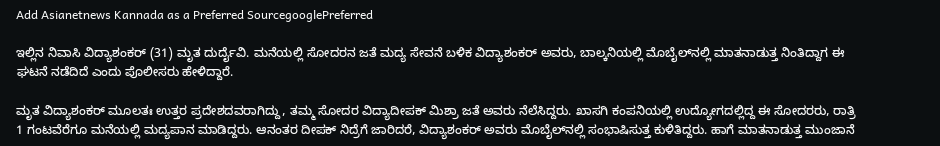Add Asianetnews Kannada as a Preferred SourcegooglePreferred

ಇಲ್ಲಿನ ನಿವಾಸಿ ವಿದ್ಯಾಶಂಕರ್‌ (31) ಮೃತ ದುರ್ದೈವಿ. ಮನೆಯಲ್ಲಿ ಸೋದರನ ಜತೆ ಮದ್ಯ ಸೇವನೆ ಬಳಿಕ ವಿದ್ಯಾಶಂಕರ್‌ ಅವರು, ಬಾಲ್ಕನಿಯಲ್ಲಿ ಮೊಬೈಲ್‌ನಲ್ಲಿ ಮಾತನಾಡುತ್ತ ನಿಂತಿದ್ದಾಗ ಈ ಘಟನೆ ನಡೆದಿದೆ ಎಂದು ಪೊಲೀಸರು ಹೇಳಿದ್ದಾರೆ.

ಮೃತ ವಿದ್ಯಾಶಂಕರ್‌ ಮೂಲತಃ ಉತ್ತರ ಪ್ರದೇಶದವರಾಗಿದ್ದು, ತಮ್ಮ ಸೋದರ ವಿದ್ಯಾದೀಪಕ್‌ ಮಿಶ್ರಾ ಜತೆ ಅವರು ನೆಲೆಸಿದ್ದರು. ಖಾಸಗಿ ಕಂಪನಿಯಲ್ಲಿ ಉದ್ಯೋಗದಲ್ಲಿದ್ದ ಈ ಸೋದರರು, ರಾತ್ರಿ 1 ಗಂಟವೆರೆಗೂ ಮನೆಯಲ್ಲಿ ಮದ್ಯಪಾನ ಮಾಡಿದ್ದರು. ಆನಂತರ ದೀಪಕ್‌ ನಿದ್ರೆಗೆ ಜಾರಿದರೆ, ವಿದ್ಯಾಶಂಕರ್‌ ಅವರು ಮೊಬೈಲ್‌ನಲ್ಲಿ ಸಂಭಾಷಿಸುತ್ತ ಕುಳಿತಿದ್ದರು. ಹಾಗೆ ಮಾತನಾಡುತ್ತ ಮುಂಜಾನೆ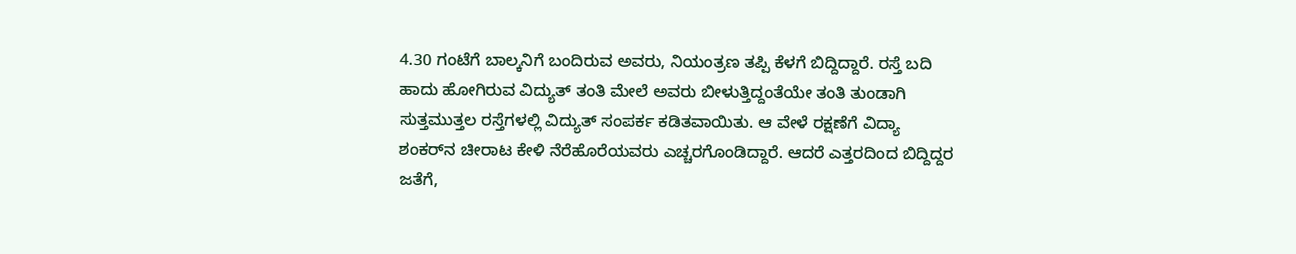4.30 ಗಂಟೆಗೆ ಬಾಲ್ಕನಿಗೆ ಬಂದಿರುವ ಅವರು, ನಿಯಂತ್ರಣ ತಪ್ಪಿ ಕೆಳಗೆ ಬಿದ್ದಿದ್ದಾರೆ. ರಸ್ತೆ ಬದಿ ಹಾದು ಹೋಗಿರುವ ವಿದ್ಯುತ್‌ ತಂತಿ ಮೇಲೆ ಅವರು ಬೀಳುತ್ತಿದ್ದಂತೆಯೇ ತಂತಿ ತುಂಡಾಗಿ ಸುತ್ತಮುತ್ತಲ ರಸ್ತೆಗಳಲ್ಲಿ ವಿದ್ಯುತ್‌ ಸಂಪರ್ಕ ಕಡಿತವಾಯಿತು. ಆ ವೇಳೆ ರಕ್ಷಣೆಗೆ ವಿದ್ಯಾ ಶಂಕರ್‌ನ ಚೀರಾಟ ಕೇಳಿ ನೆರೆಹೊರೆಯವರು ಎಚ್ಚರಗೊಂಡಿದ್ದಾರೆ. ಆದರೆ ಎತ್ತರದಿಂದ ಬಿದ್ದಿದ್ದರ ಜತೆಗೆ,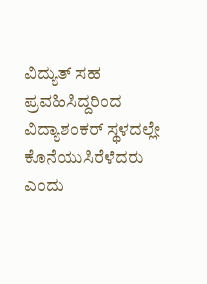ವಿದ್ಯುತ್‌ ಸಹ ಪ್ರವಹಿಸಿದ್ದರಿಂದ ವಿದ್ಯಾಶಂಕರ್‌ ಸ್ಥಳದಲ್ಲೇ ಕೊನೆಯುಸಿರೆಳೆದರು ಎಂದು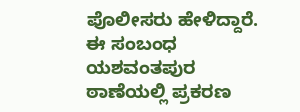ಪೊಲೀಸರು ಹೇಳಿದ್ದಾರೆ. ಈ ಸಂಬಂಧ ಯಶವಂತಪುರ ಠಾಣೆಯಲ್ಲಿ ಪ್ರಕರಣ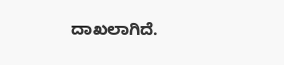ದಾಖಲಾಗಿದೆ.